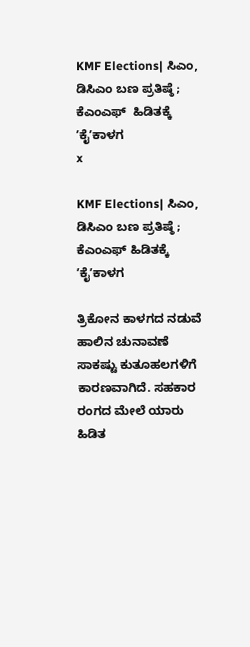KMF Elections| ಸಿಎಂ, ಡಿಸಿಎಂ ಬಣ ಪ್ರತಿಷ್ಠೆ ; ಕೆಎಂಎಫ್‌  ಹಿಡಿತಕ್ಕೆ ʼಕೈʼಕಾಳಗ
x

KMF Elections| ಸಿಎಂ, ಡಿಸಿಎಂ ಬಣ ಪ್ರತಿಷ್ಠೆ ; ಕೆಎಂಎಫ್‌ ಹಿಡಿತಕ್ಕೆ ʼಕೈʼಕಾಳಗ

ತ್ರಿಕೋನ ಕಾಳಗದ ನಡುವೆ ಹಾಲಿನ ಚುನಾವಣೆ ಸಾಕಷ್ಟು ಕುತೂಹಲಗಳಿಗೆ ಕಾರಣವಾಗಿದೆ. ಸಹಕಾರ ರಂಗದ ಮೇಲೆ ಯಾರು ಹಿಡಿತ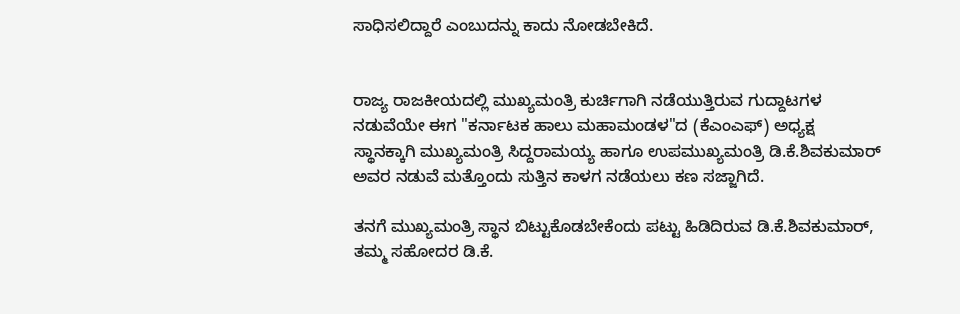ಸಾಧಿಸಲಿದ್ದಾರೆ ಎಂಬುದನ್ನು ಕಾದು ನೋಡಬೇಕಿದೆ.


ರಾಜ್ಯ ರಾಜಕೀಯದಲ್ಲಿ ಮುಖ್ಯಮಂತ್ರಿ ಕುರ್ಚಿಗಾಗಿ ನಡೆಯುತ್ತಿರುವ ಗುದ್ದಾಟಗಳ ನಡುವೆಯೇ ಈಗ "ಕರ್ನಾಟಕ ಹಾಲು ಮಹಾಮಂಡಳ"ದ (ಕೆಎಂಎಫ್‌) ಅಧ್ಯಕ್ಷ ಸ್ಥಾನಕ್ಕಾಗಿ ಮುಖ್ಯಮಂತ್ರಿ ಸಿದ್ದರಾಮಯ್ಯ ಹಾಗೂ ಉಪಮುಖ್ಯಮಂತ್ರಿ ಡಿ.ಕೆ.ಶಿವಕುಮಾರ್‌ ಅವರ ನಡುವೆ ಮತ್ತೊಂದು ಸುತ್ತಿನ ಕಾಳಗ ನಡೆಯಲು ಕಣ ಸಜ್ಜಾಗಿದೆ.

ತನಗೆ ಮುಖ್ಯಮಂತ್ರಿ ಸ್ಥಾನ ಬಿಟ್ಟುಕೊಡಬೇಕೆಂದು ಪಟ್ಟು ಹಿಡಿದಿರುವ ಡಿ.ಕೆ.ಶಿವಕುಮಾರ್‌, ತಮ್ಮ ಸಹೋದರ ಡಿ.ಕೆ.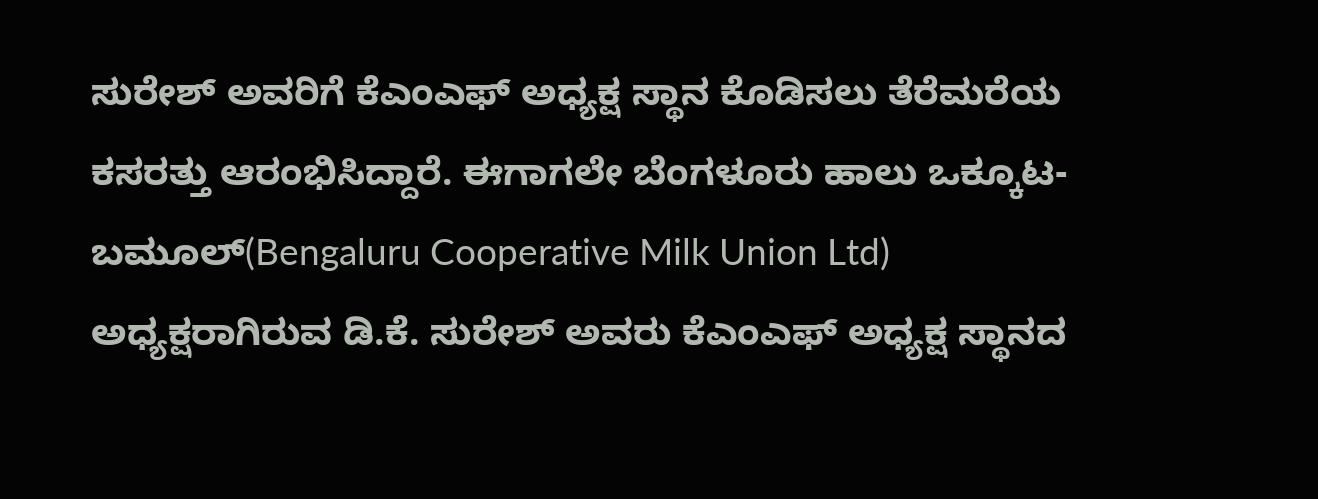ಸುರೇಶ್‌ ಅವರಿಗೆ ಕೆಎಂಎಫ್‌ ಅಧ್ಯಕ್ಷ ಸ್ಥಾನ ಕೊಡಿಸಲು ತೆರೆಮರೆಯ ಕಸರತ್ತು ಆರಂಭಿಸಿದ್ದಾರೆ. ಈಗಾಗಲೇ ಬೆಂಗಳೂರು ಹಾಲು ಒಕ್ಕೂಟ- ಬಮೂಲ್‌(Bengaluru Cooperative Milk Union Ltd) ಅಧ್ಯಕ್ಷರಾಗಿರುವ ಡಿ.ಕೆ. ಸುರೇಶ್‌ ಅವರು ಕೆಎಂಎಫ್‌ ಅಧ್ಯಕ್ಷ ಸ್ಥಾನದ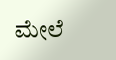ಮೇಲೆ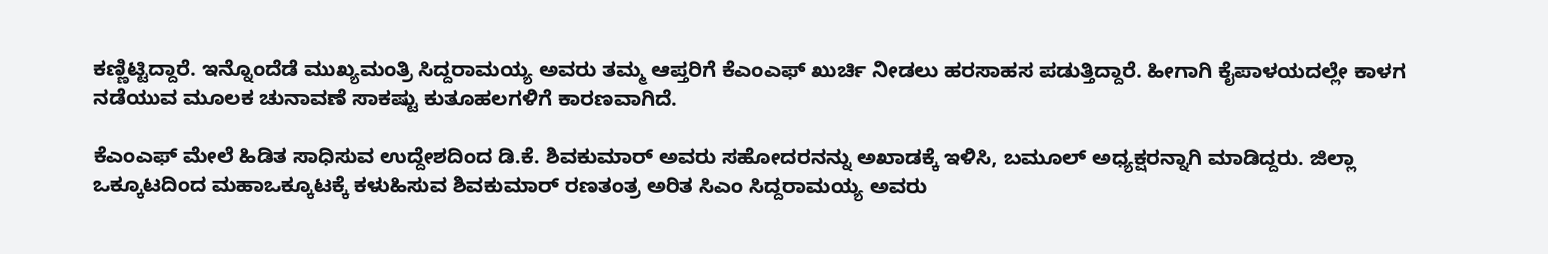ಕಣ್ಣಿಟ್ಟಿದ್ದಾರೆ. ಇನ್ನೊಂದೆಡೆ ಮುಖ್ಯಮಂತ್ರಿ ಸಿದ್ದರಾಮಯ್ಯ ಅವರು ತಮ್ಮ ಆಪ್ತರಿಗೆ ಕೆಎಂಎಫ್‌ ಖುರ್ಚಿ ನೀಡಲು ಹರಸಾಹಸ ಪಡುತ್ತಿದ್ದಾರೆ. ಹೀಗಾಗಿ ಕೈಪಾಳಯದಲ್ಲೇ ಕಾಳಗ ನಡೆಯುವ ಮೂಲಕ ಚುನಾವಣೆ ಸಾಕಷ್ಟು ಕುತೂಹಲಗಳಿಗೆ ಕಾರಣವಾಗಿದೆ.

ಕೆಎಂಎಫ್‌ ಮೇಲೆ ಹಿಡಿತ ಸಾಧಿಸುವ ಉದ್ದೇಶದಿಂದ ಡಿ.ಕೆ. ಶಿವಕುಮಾರ್‌ ಅವರು ಸಹೋದರನನ್ನು ಅಖಾಡಕ್ಕೆ ಇಳಿಸಿ, ಬಮೂಲ್‌ ಅಧ್ಯಕ್ಷರನ್ನಾಗಿ ಮಾಡಿದ್ದರು. ಜಿಲ್ಲಾ ಒಕ್ಕೂಟದಿಂದ ಮಹಾಒಕ್ಕೂಟಕ್ಕೆ ಕಳುಹಿಸುವ ಶಿವಕುಮಾರ್‌ ರಣತಂತ್ರ ಅರಿತ ಸಿಎಂ ಸಿದ್ದರಾಮಯ್ಯ ಅವರು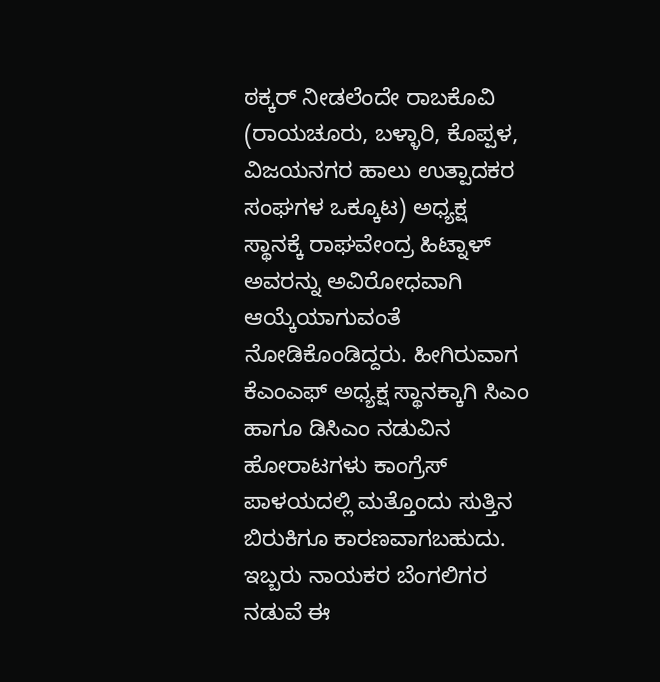ಠಕ್ಕರ್‌ ನೀಡಲೆಂದೇ ರಾಬಕೊವಿ (ರಾಯಚೂರು, ಬಳ್ಳಾರಿ, ಕೊಪ್ಪಳ, ವಿಜಯನಗರ ಹಾಲು ಉತ್ಪಾದಕರ ಸಂಘಗಳ ಒಕ್ಕೂಟ) ಅಧ್ಯಕ್ಷ ಸ್ಥಾನಕ್ಕೆ ರಾಘವೇಂದ್ರ ಹಿಟ್ನಾಳ್‌ ಅವರನ್ನು ಅವಿರೋಧವಾಗಿ ಆಯ್ಕೆಯಾಗುವಂತೆ ನೋಡಿಕೊಂಡಿದ್ದರು. ಹೀಗಿರುವಾಗ ಕೆಎಂಎಫ್‌ ಅಧ್ಯಕ್ಷ ಸ್ಥಾನಕ್ಕಾಗಿ ಸಿಎಂ ಹಾಗೂ ಡಿಸಿಎಂ ನಡುವಿನ ಹೋರಾಟಗಳು ಕಾಂಗ್ರೆಸ್‌ ಪಾಳಯದಲ್ಲಿ ಮತ್ತೊಂದು ಸುತ್ತಿನ ಬಿರುಕಿಗೂ ಕಾರಣವಾಗಬಹುದು. ಇಬ್ಬರು ನಾಯಕರ ಬೆಂಗಲಿಗರ ನಡುವೆ ಈ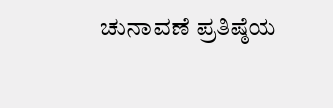ಚುನಾವಣೆ ಪ್ರತಿಷ್ಠೆಯ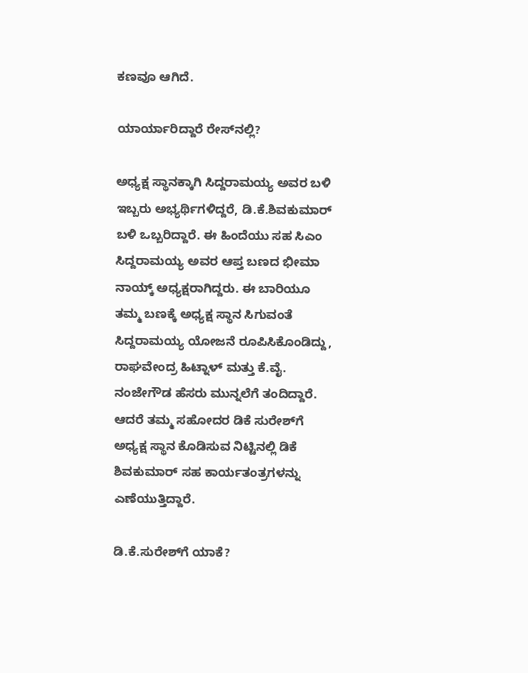ಕಣವೂ ಆಗಿದೆ.

ಯಾರ್ಯಾರಿದ್ದಾರೆ ರೇಸ್‌ನಲ್ಲಿ?

ಅಧ್ಯಕ್ಷ ಸ್ಥಾನಕ್ಕಾಗಿ ಸಿದ್ದರಾಮಯ್ಯ ಅವರ ಬಳಿ ಇಬ್ಬರು ಅಭ್ಯರ್ಥಿಗಳಿದ್ದರೆ, ಡಿ.ಕೆ.ಶಿವಕುಮಾರ್‌ ಬಳಿ ಒಬ್ಬರಿದ್ದಾರೆ. ಈ ಹಿಂದೆಯು ಸಹ ಸಿಎಂ ಸಿದ್ದರಾಮಯ್ಯ ಅವರ ಆಪ್ತ ಬಣದ ಭೀಮಾ ನಾಯ್ಕ್ ಅಧ್ಯಕ್ಷರಾಗಿದ್ದರು. ಈ ಬಾರಿಯೂ ತಮ್ಮ ಬಣಕ್ಕೆ ಅಧ್ಯಕ್ಷ ಸ್ಥಾನ ಸಿಗುವಂತೆ ಸಿದ್ದರಾಮಯ್ಯ ಯೋಜನೆ ರೂಪಿಸಿಕೊಂಡಿದ್ದು, ರಾಘವೇಂದ್ರ ಹಿಟ್ನಾಳ್ ಮತ್ತು ಕೆ.ವೈ. ನಂಜೇಗೌಡ ಹೆಸರು ಮುನ್ನಲೆಗೆ ತಂದಿದ್ದಾರೆ. ಆದರೆ ತಮ್ಮ ಸಹೋದರ ಡಿಕೆ ಸುರೇಶ್‌ಗೆ ಅಧ್ಯಕ್ಷ ಸ್ಥಾನ ಕೊಡಿಸುವ ನಿಟ್ಟಿನಲ್ಲಿ ಡಿಕೆ ಶಿವಕುಮಾರ್ ಸಹ ಕಾರ್ಯತಂತ್ರಗಳನ್ನು ಎಣೆಯುತ್ತಿದ್ದಾರೆ.

ಡಿ.ಕೆ.ಸುರೇಶ್‌ಗೆ ಯಾಕೆ?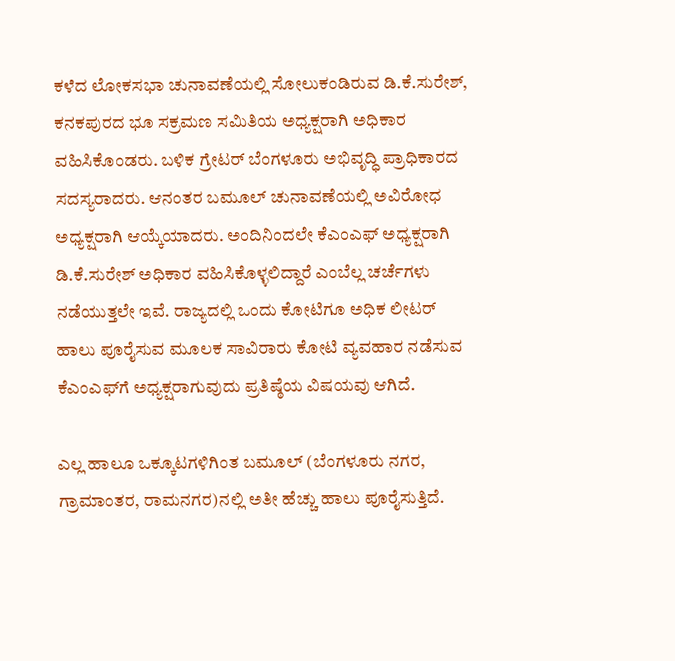ಕಳೆದ ಲೋಕಸಭಾ ಚುನಾವಣೆಯಲ್ಲಿ ಸೋಲುಕಂಡಿರುವ ಡಿ.ಕೆ.ಸುರೇಶ್‌, ಕನಕಪುರದ ಭೂ ಸಕ್ರಮಣ ಸಮಿತಿಯ ಅಧ್ಯಕ್ಷರಾಗಿ ಅಧಿಕಾರ ವಹಿಸಿಕೊಂಡರು. ಬಳಿಕ ಗ್ರೇಟರ್‌ ಬೆಂಗಳೂರು ಅಭಿವೃದ್ಧಿ ಪ್ರಾಧಿಕಾರದ ಸದಸ್ಯರಾದರು. ಆನಂತರ ಬಮೂಲ್‌ ಚುನಾವಣೆಯಲ್ಲಿ ಅವಿರೋಧ ಅಧ್ಯಕ್ಷರಾಗಿ ಆಯ್ಕೆಯಾದರು. ಅಂದಿನಿಂದಲೇ ಕೆಎಂಎಫ್‌ ಅಧ್ಯಕ್ಷರಾಗಿ ಡಿ.ಕೆ.ಸುರೇಶ್‌ ಅಧಿಕಾರ ವಹಿಸಿಕೊಳ್ಳಲಿದ್ದಾರೆ ಎಂಬೆಲ್ಲ ಚರ್ಚೆಗಳು ನಡೆಯುತ್ತಲೇ ಇವೆ. ರಾಜ್ಯದಲ್ಲಿ ಒಂದು ಕೋಟಿಗೂ ಅಧಿಕ ಲೀಟರ್‌ ಹಾಲು ಪೂರೈಸುವ ಮೂಲಕ ಸಾವಿರಾರು ಕೋಟಿ ವ್ಯವಹಾರ ನಡೆಸುವ ಕೆಎಂಎಫ್‌ಗೆ ಅಧ್ಯಕ್ಷರಾಗುವುದು ಪ್ರತಿಷ್ಠೆಯ ವಿಷಯವು ಆಗಿದೆ.

ಎಲ್ಲ ಹಾಲೂ ಒಕ್ಕೂಟಗಳಿಗಿಂತ ಬಮೂಲ್‌ (ಬೆಂಗಳೂರು ನಗರ, ಗ್ರಾಮಾಂತರ, ರಾಮನಗರ)ನಲ್ಲಿ ಅತೀ ಹೆಚ್ಚು ಹಾಲು ಪೂರೈಸುತ್ತಿದೆ.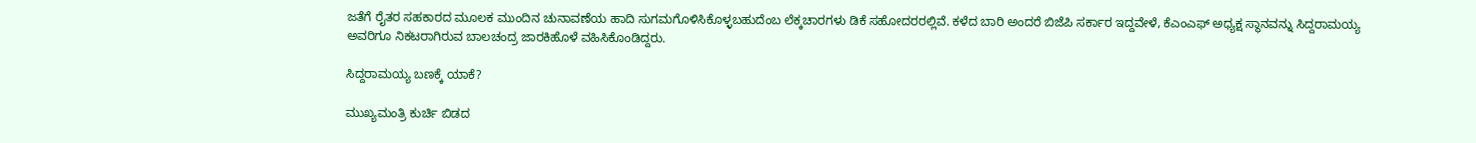ಜತೆಗೆ ರೈತರ ಸಹಕಾರದ ಮೂಲಕ ಮುಂದಿನ ಚುನಾವಣೆಯ ಹಾದಿ ಸುಗಮಗೊಳಿಸಿಕೊಳ್ಳಬಹುದೆಂಬ ಲೆಕ್ಕಚಾರಗಳು ಡಿಕೆ ಸಹೋದರರಲ್ಲಿವೆ. ಕಳೆದ ಬಾರಿ ಅಂದರೆ ಬಿಜೆಪಿ ಸರ್ಕಾರ ಇದ್ದವೇಳೆ, ಕೆಎಂಎಫ್‌ ಅಧ್ಯಕ್ಷ ಸ್ಥಾನವನ್ನು ಸಿದ್ದರಾಮಯ್ಯ ಅವರಿಗೂ ನಿಕಟರಾಗಿರುವ ಬಾಲಚಂದ್ರ ಜಾರಕಿಹೊಳೆ ವಹಿಸಿಕೊಂಡಿದ್ದರು.

ಸಿದ್ದರಾಮಯ್ಯ ಬಣಕ್ಕೆ ಯಾಕೆ?

ಮುಖ್ಯಮಂತ್ರಿ ಕುರ್ಚಿ ಬಿಡದ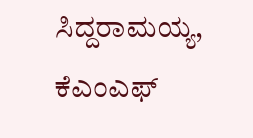ಸಿದ್ದರಾಮಯ್ಯ, ಕೆಎಂಎಫ್‌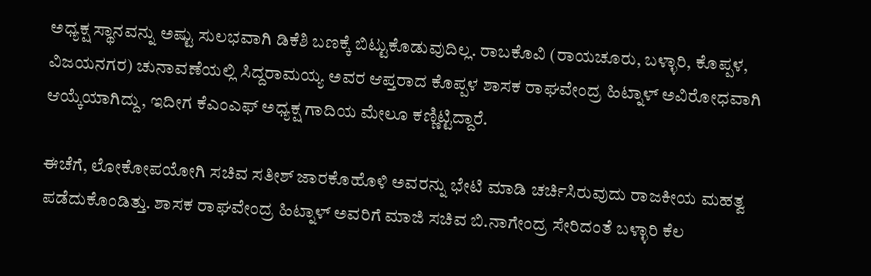ಅಧ್ಯಕ್ಷ ಸ್ಥಾನವನ್ನು ಅಷ್ಟು ಸುಲಭವಾಗಿ ಡಿಕೆಶಿ ಬಣಕ್ಕೆ ಬಿಟ್ಟುಕೊಡುವುದಿಲ್ಲ. ರಾಬಕೊವಿ (ರಾಯಚೂರು, ಬಳ್ಳಾರಿ, ಕೊಪ್ಪಳ, ವಿಜಯನಗರ) ಚುನಾವಣೆಯಲ್ಲಿ ಸಿದ್ದರಾಮಯ್ಯ ಅವರ ಆಪ್ತರಾದ ಕೊಪ್ಪಳ ಶಾಸಕ ರಾಘವೇಂದ್ರ ಹಿಟ್ನಾಳ್‌ ಅವಿರೋಧವಾಗಿ ಆಯ್ಕೆಯಾಗಿದ್ದು, ಇದೀಗ ಕೆಎಂಎಫ್‌ ಅಧ್ಯಕ್ಷ ಗಾದಿಯ ಮೇಲೂ ಕಣ್ಣಿಟ್ಟಿದ್ದಾರೆ.

ಈಚೆಗೆ, ಲೋಕೋಪಯೋಗಿ ಸಚಿವ ಸತೀಶ್‌ ಜಾರಕೊಹೊಳಿ ಅವರನ್ನು ಭೇಟಿ ಮಾಡಿ ಚರ್ಚಿಸಿರುವುದು ರಾಜಕೀಯ ಮಹತ್ವ ಪಡೆದುಕೊಂಡಿತ್ತು. ಶಾಸಕ ರಾಘವೇಂದ್ರ ಹಿಟ್ನಾಳ್‌ ಅವರಿಗೆ ಮಾಜಿ ಸಚಿವ ಬಿ.ನಾಗೇಂದ್ರ ಸೇರಿದಂತೆ ಬಳ್ಳಾರಿ ಕೆಲ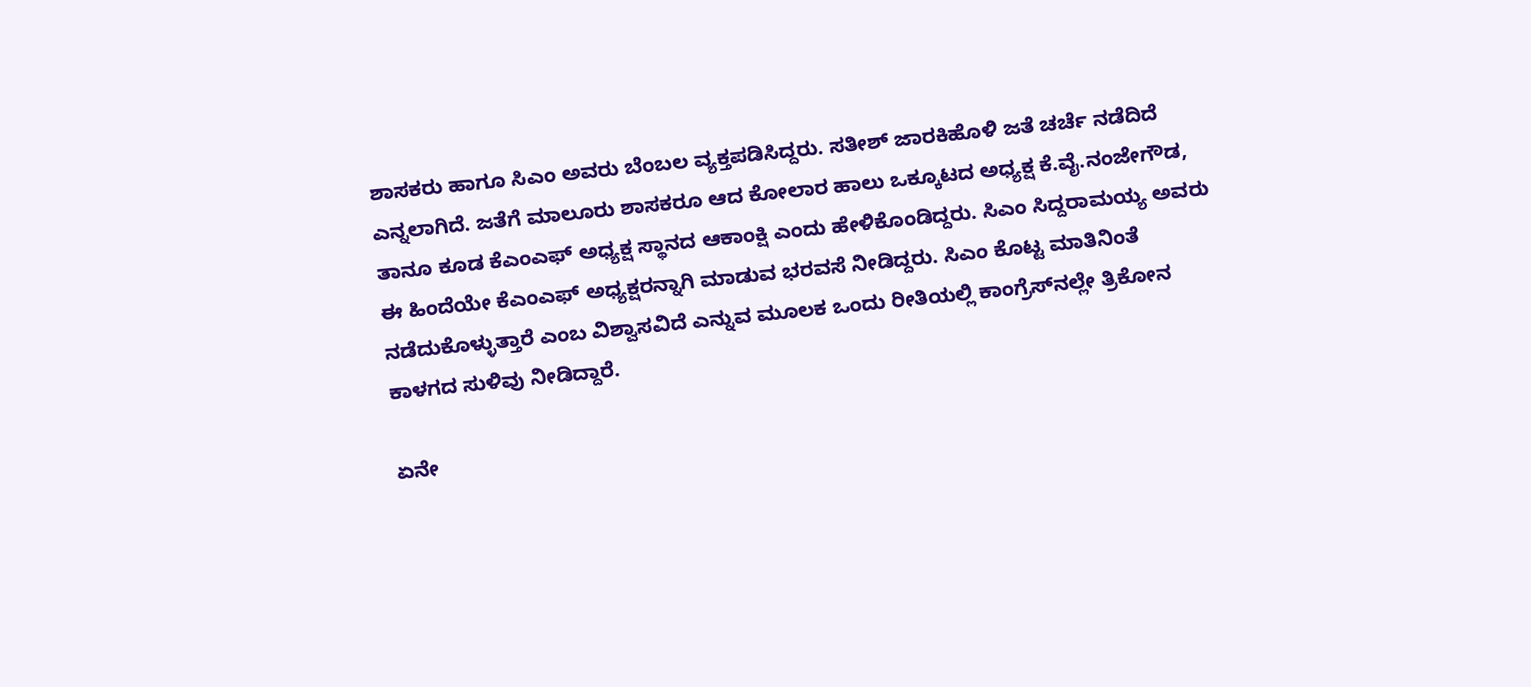ಶಾಸಕರು ಹಾಗೂ ಸಿಎಂ ಅವರು ಬೆಂಬಲ ವ್ಯಕ್ತಪಡಿಸಿದ್ದರು. ಸತೀಶ್‌ ಜಾರಕಿಹೊಳಿ ಜತೆ ಚರ್ಚೆ ನಡೆದಿದೆ ಎನ್ನಲಾಗಿದೆ. ಜತೆಗೆ ಮಾಲೂರು ಶಾಸಕರೂ ಆದ ಕೋಲಾರ ಹಾಲು ಒಕ್ಕೂಟದ ಅಧ್ಯಕ್ಷ ಕೆ.ವೈ.ನಂಜೇಗೌಡ, ತಾನೂ ಕೂಡ ಕೆಎಂಎಫ್‌ ಅಧ್ಯಕ್ಷ ಸ್ಥಾನದ ಆಕಾಂಕ್ಷಿ ಎಂದು ಹೇಳಿಕೊಂಡಿದ್ದರು. ಸಿಎಂ ಸಿದ್ದರಾಮಯ್ಯ ಅವರು ಈ ಹಿಂದೆಯೇ ಕೆಎಂಎಫ್‌ ಅಧ್ಯಕ್ಷರನ್ನಾಗಿ ಮಾಡುವ ಭರವಸೆ ನೀಡಿದ್ದರು. ಸಿಎಂ ಕೊಟ್ಟ ಮಾತಿನಿಂತೆ ನಡೆದುಕೊಳ್ಳುತ್ತಾರೆ ಎಂಬ ವಿಶ್ವಾಸವಿದೆ ಎನ್ನುವ ಮೂಲಕ ಒಂದು ರೀತಿಯಲ್ಲಿ ಕಾಂಗ್ರೆಸ್‌ನಲ್ಲೇ ತ್ರಿಕೋನ ಕಾಳಗದ ಸುಳಿವು ನೀಡಿದ್ದಾರೆ.

ಏನೇ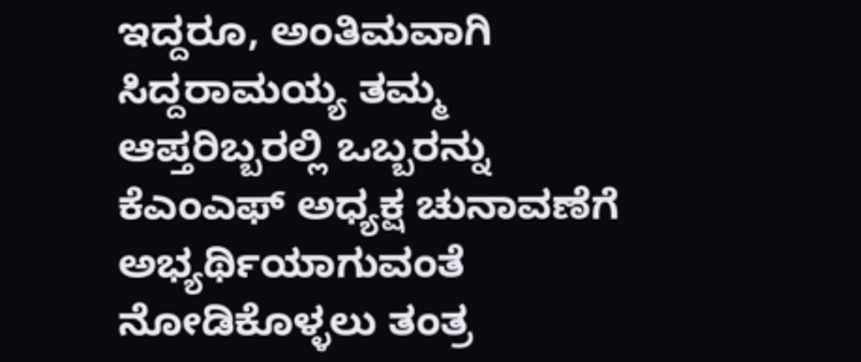ಇದ್ದರೂ, ಅಂತಿಮವಾಗಿ ಸಿದ್ದರಾಮಯ್ಯ ತಮ್ಮ ಆಪ್ತರಿಬ್ಬರಲ್ಲಿ ಒಬ್ಬರನ್ನು ಕೆಎಂಎಫ್‌ ಅಧ್ಯಕ್ಷ ಚುನಾವಣೆಗೆ ಅಭ್ಯರ್ಥಿಯಾಗುವಂತೆ ನೋಡಿಕೊಳ್ಳಲು ತಂತ್ರ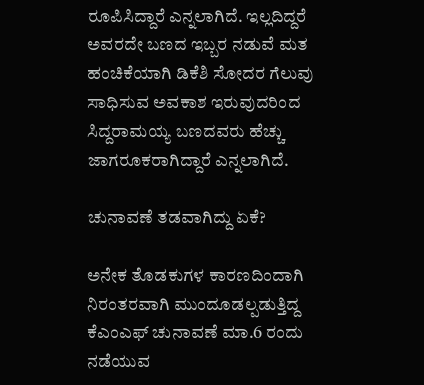ರೂಪಿಸಿದ್ದಾರೆ ಎನ್ನಲಾಗಿದೆ. ಇಲ್ಲದಿದ್ದರೆ ಅವರದೇ ಬಣದ ಇಬ್ಬರ ನಡುವೆ ಮತ ಹಂಚಿಕೆಯಾಗಿ ಡಿಕೆಶಿ ಸೋದರ ಗೆಲುವು ಸಾಧಿಸುವ ಅವಕಾಶ ಇರುವುದರಿಂದ ಸಿದ್ದರಾಮಯ್ಯ ಬಣದವರು ಹೆಚ್ಚು ಜಾಗರೂಕರಾಗಿದ್ದಾರೆ ಎನ್ನಲಾಗಿದೆ.

ಚುನಾವಣೆ ತಡವಾಗಿದ್ದು ಏಕೆ?

ಅನೇಕ ತೊಡಕುಗಳ ಕಾರಣದಿಂದಾಗಿ ನಿರಂತರವಾಗಿ ಮುಂದೂಡಲ್ಪಡುತ್ತಿದ್ದ ಕೆಎಂಎಫ್‌ ಚುನಾವಣೆ ಮಾ.6 ರಂದು ನಡೆಯುವ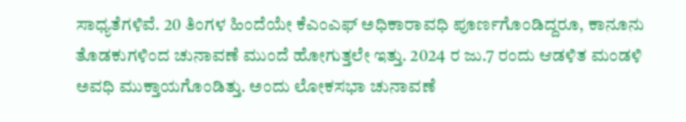ಸಾಧ್ಯತೆಗಳಿವೆ. 20 ತಿಂಗಳ ಹಿಂದೆಯೇ ಕೆಎಂಎಫ್‌ ಅಧಿಕಾರಾವಧಿ ಪೂರ್ಣಗೊಂಡಿದ್ದರೂ, ಕಾನೂನು ತೊಡಕುಗಳಿಂದ ಚುನಾವಣೆ ಮುಂದೆ ಹೋಗುತ್ತಲೇ ಇತ್ತು. 2024 ರ ಜು.7 ರಂದು ಆಡಳಿತ ಮಂಡಳಿ ಅವಧಿ ಮುಕ್ತಾಯಗೊಂಡಿತ್ತು. ಅಂದು ಲೋಕಸಭಾ ಚುನಾವಣೆ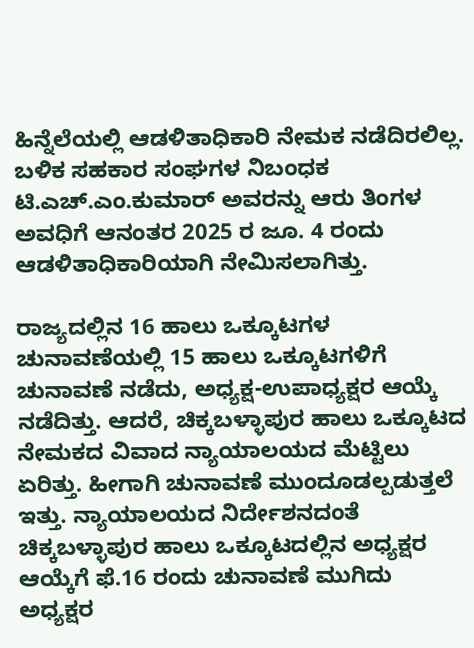ಹಿನ್ನೆಲೆಯಲ್ಲಿ ಆಡಳಿತಾಧಿಕಾರಿ ನೇಮಕ ನಡೆದಿರಲಿಲ್ಲ. ಬಳಿಕ ಸಹಕಾರ ಸಂಘಗಳ ನಿಬಂಧಕ ಟಿ.ಎಚ್‌.ಎಂ.ಕುಮಾರ್‌ ಅವರನ್ನು ಆರು ತಿಂಗಳ ಅವಧಿಗೆ ಆನಂತರ 2025 ರ ಜೂ. 4 ರಂದು ಆಡಳಿತಾಧಿಕಾರಿಯಾಗಿ ನೇಮಿಸಲಾಗಿತ್ತು.

ರಾಜ್ಯದಲ್ಲಿನ 16 ಹಾಲು ಒಕ್ಕೂಟಗಳ ಚುನಾವಣೆಯಲ್ಲಿ 15 ಹಾಲು ಒಕ್ಕೂಟಗಳಿಗೆ ಚುನಾವಣೆ ನಡೆದು, ಅಧ್ಯಕ್ಷ-ಉಪಾಧ್ಯಕ್ಷರ ಆಯ್ಕೆ ನಡೆದಿತ್ತು. ಆದರೆ, ಚಿಕ್ಕಬಳ್ಳಾಪುರ ಹಾಲು ಒಕ್ಕೂಟದ ನೇಮಕದ ವಿವಾದ ನ್ಯಾಯಾಲಯದ ಮೆಟ್ಟಿಲು ಏರಿತ್ತು. ಹೀಗಾಗಿ ಚುನಾವಣೆ ಮುಂದೂಡಲ್ಪಡುತ್ತಲೆ ಇತ್ತು. ನ್ಯಾಯಾಲಯದ ನಿರ್ದೇಶನದಂತೆ ಚಿಕ್ಕಬಳ್ಳಾಪುರ ಹಾಲು ಒಕ್ಕೂಟದಲ್ಲಿನ ಅಧ್ಯಕ್ಷರ ಆಯ್ಕೆಗೆ ಫೆ.16 ರಂದು ಚುನಾವಣೆ ಮುಗಿದು ಅಧ್ಯಕ್ಷರ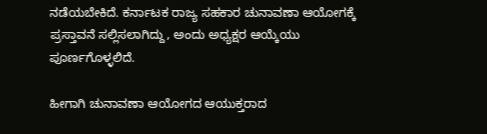ನಡೆಯಬೇಕಿದೆ. ಕರ್ನಾಟಕ ರಾಜ್ಯ ಸಹಕಾರ ಚುನಾವಣಾ ಆಯೋಗಕ್ಕೆ ಪ್ರಸ್ತಾವನೆ ಸಲ್ಲಿಸಲಾಗಿದ್ದು, ಅಂದು ಅಧ್ಯಕ್ಷರ ಆಯ್ಕೆಯು ಪೂರ್ಣಗೊಳ್ಳಲಿದೆ.

ಹೀಗಾಗಿ ಚುನಾವಣಾ ಆಯೋಗದ ಆಯುಕ್ತರಾದ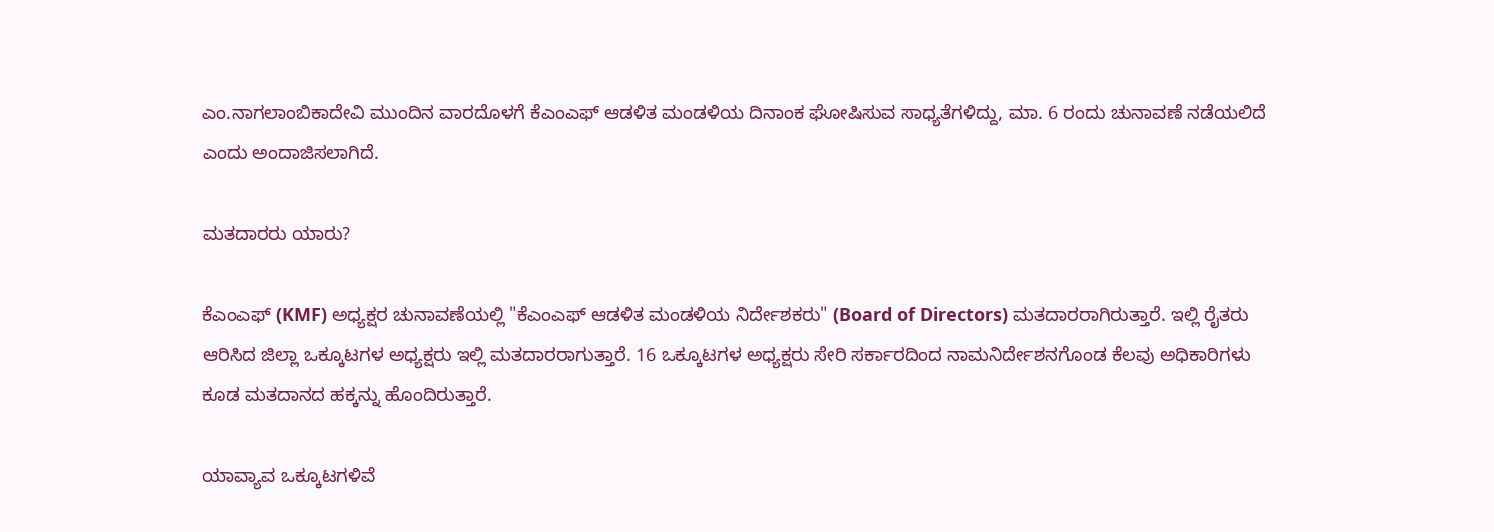ಎಂ.ನಾಗಲಾಂಬಿಕಾದೇವಿ ಮುಂದಿನ ವಾರದೊಳಗೆ ಕೆಎಂಎಫ್‌ ಆಡಳಿತ ಮಂಡಳಿಯ ದಿನಾಂಕ ಘೋಷಿಸುವ ಸಾಧ್ಯತೆಗಳಿದ್ದು, ಮಾ. 6 ರಂದು ಚುನಾವಣೆ ನಡೆಯಲಿದೆ ಎಂದು ಅಂದಾಜಿಸಲಾಗಿದೆ.

ಮತದಾರರು ಯಾರು?

ಕೆಎಂಎಫ್ (KMF) ಅಧ್ಯಕ್ಷರ ಚುನಾವಣೆಯಲ್ಲಿ "ಕೆಎಂಎಫ್ ಆಡಳಿತ ಮಂಡಳಿಯ ನಿರ್ದೇಶಕರು" (Board of Directors) ಮತದಾರರಾಗಿರುತ್ತಾರೆ. ಇಲ್ಲಿ ರೈತರು ಆರಿಸಿದ ಜಿಲ್ಲಾ ಒಕ್ಕೂಟಗಳ ಅಧ್ಯಕ್ಷರು ಇಲ್ಲಿ ಮತದಾರರಾಗುತ್ತಾರೆ. 16 ಒಕ್ಕೂಟಗಳ ಅಧ್ಯಕ್ಷರು ಸೇರಿ ಸರ್ಕಾರದಿಂದ ನಾಮನಿರ್ದೇಶನಗೊಂಡ ಕೆಲವು ಅಧಿಕಾರಿಗಳು ಕೂಡ ಮತದಾನದ ಹಕ್ಕನ್ನು ಹೊಂದಿರುತ್ತಾರೆ.

ಯಾವ್ಯಾವ ಒಕ್ಕೂಟಗಳಿವೆ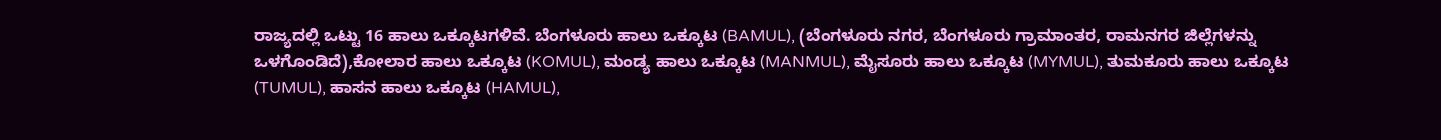ರಾಜ್ಯದಲ್ಲಿ ಒಟ್ಟು 16 ಹಾಲು ಒಕ್ಕೂಟಗಳಿವೆ. ಬೆಂಗಳೂರು ಹಾಲು ಒಕ್ಕೂಟ (BAMUL), (ಬೆಂಗಳೂರು ನಗರ, ಬೆಂಗಳೂರು ಗ್ರಾಮಾಂತರ, ರಾಮನಗರ ಜಿಲ್ಲೆಗಳನ್ನು ಒಳಗೊಂಡಿದೆ),ಕೋಲಾರ ಹಾಲು ಒಕ್ಕೂಟ (KOMUL), ಮಂಡ್ಯ ಹಾಲು ಒಕ್ಕೂಟ (MANMUL), ಮೈಸೂರು ಹಾಲು ಒಕ್ಕೂಟ (MYMUL), ತುಮಕೂರು ಹಾಲು ಒಕ್ಕೂಟ (TUMUL), ಹಾಸನ ಹಾಲು ಒಕ್ಕೂಟ (HAMUL),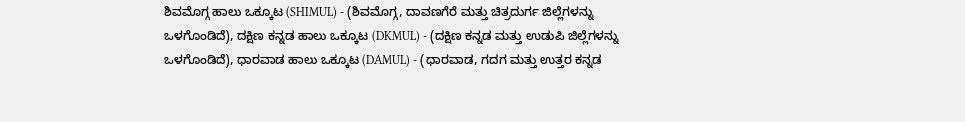ಶಿವಮೊಗ್ಗ ಹಾಲು ಒಕ್ಕೂಟ (SHIMUL) - (ಶಿವಮೊಗ್ಗ, ದಾವಣಗೆರೆ ಮತ್ತು ಚಿತ್ರದುರ್ಗ ಜಿಲ್ಲೆಗಳನ್ನು ಒಳಗೊಂಡಿದೆ), ದಕ್ಷಿಣ ಕನ್ನಡ ಹಾಲು ಒಕ್ಕೂಟ (DKMUL) - (ದಕ್ಷಿಣ ಕನ್ನಡ ಮತ್ತು ಉಡುಪಿ ಜಿಲ್ಲೆಗಳನ್ನು ಒಳಗೊಂಡಿದೆ), ಧಾರವಾಡ ಹಾಲು ಒಕ್ಕೂಟ (DAMUL) - (ಧಾರವಾಡ, ಗದಗ ಮತ್ತು ಉತ್ತರ ಕನ್ನಡ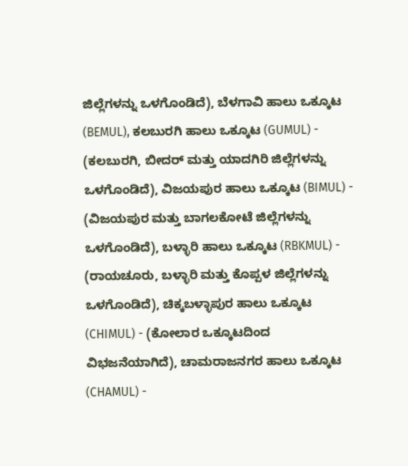ಜಿಲ್ಲೆಗಳನ್ನು ಒಳಗೊಂಡಿದೆ), ಬೆಳಗಾವಿ ಹಾಲು ಒಕ್ಕೂಟ (BEMUL), ಕಲಬುರಗಿ ಹಾಲು ಒಕ್ಕೂಟ (GUMUL) - (ಕಲಬುರಗಿ, ಬೀದರ್ ಮತ್ತು ಯಾದಗಿರಿ ಜಿಲ್ಲೆಗಳನ್ನು ಒಳಗೊಂಡಿದೆ), ವಿಜಯಪುರ ಹಾಲು ಒಕ್ಕೂಟ (BIMUL) - (ವಿಜಯಪುರ ಮತ್ತು ಬಾಗಲಕೋಟೆ ಜಿಲ್ಲೆಗಳನ್ನು ಒಳಗೊಂಡಿದೆ), ಬಳ್ಳಾರಿ ಹಾಲು ಒಕ್ಕೂಟ (RBKMUL) - (ರಾಯಚೂರು, ಬಳ್ಳಾರಿ ಮತ್ತು ಕೊಪ್ಪಳ ಜಿಲ್ಲೆಗಳನ್ನು ಒಳಗೊಂಡಿದೆ), ಚಿಕ್ಕಬಳ್ಳಾಪುರ ಹಾಲು ಒಕ್ಕೂಟ (CHIMUL) - (ಕೋಲಾರ ಒಕ್ಕೂಟದಿಂದ ವಿಭಜನೆಯಾಗಿದೆ), ಚಾಮರಾಜನಗರ ಹಾಲು ಒಕ್ಕೂಟ (CHAMUL) -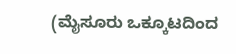(ಮೈಸೂರು ಒಕ್ಕೂಟದಿಂದ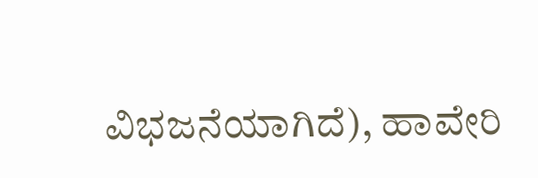ವಿಭಜನೆಯಾಗಿದೆ), ಹಾವೇರಿ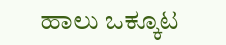ಹಾಲು ಒಕ್ಕೂಟ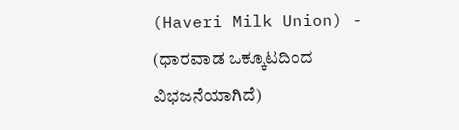(Haveri Milk Union) - (ಧಾರವಾಡ ಒಕ್ಕೂಟದಿಂದ ವಿಭಜನೆಯಾಗಿದೆ)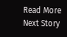Read More
Next Story